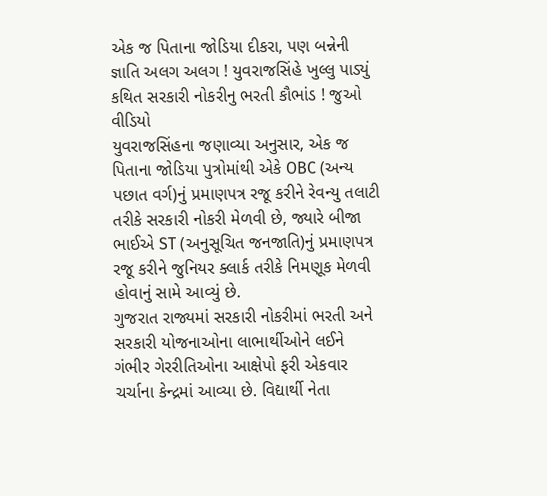એક જ પિતાના જોડિયા દીકરા, પણ બન્નેની જ્ઞાતિ અલગ અલગ ! યુવરાજસિંહે ખુલ્લુ પાડ્યું કથિત સરકારી નોકરીનુ ભરતી કૌભાંડ ! જુઓ વીડિયો
યુવરાજસિંહના જણાવ્યા અનુસાર, એક જ પિતાના જોડિયા પુત્રોમાંથી એકે OBC (અન્ય પછાત વર્ગ)નું પ્રમાણપત્ર રજૂ કરીને રેવન્યુ તલાટી તરીકે સરકારી નોકરી મેળવી છે, જ્યારે બીજા ભાઈએ ST (અનુસૂચિત જનજાતિ)નું પ્રમાણપત્ર રજૂ કરીને જુનિયર ક્લાર્ક તરીકે નિમણૂક મેળવી હોવાનું સામે આવ્યું છે.
ગુજરાત રાજ્યમાં સરકારી નોકરીમાં ભરતી અને સરકારી યોજનાઓના લાભાર્થીઓને લઈને ગંભીર ગેરરીતિઓના આક્ષેપો ફરી એકવાર ચર્ચાના કેન્દ્રમાં આવ્યા છે. વિદ્યાર્થી નેતા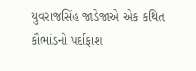યુવરાજસિંહ જાડેજાએ એક કથિત કૌભાંડનો પર્દાફાશ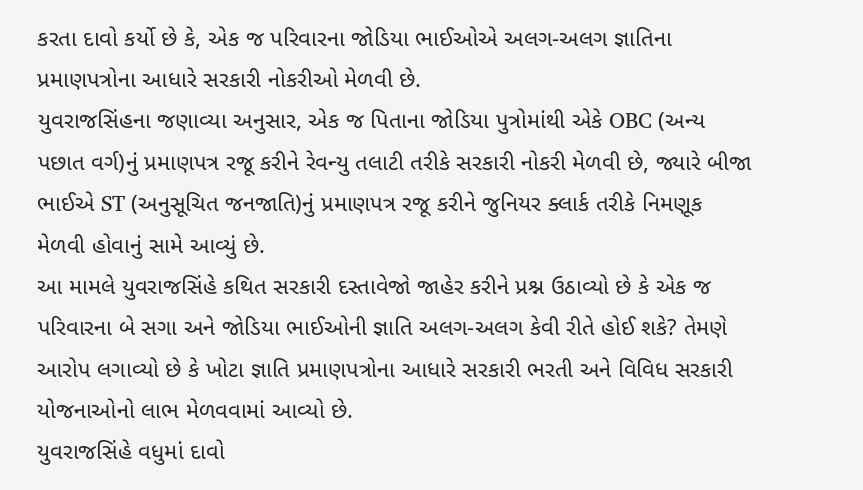કરતા દાવો કર્યો છે કે, એક જ પરિવારના જોડિયા ભાઈઓએ અલગ-અલગ જ્ઞાતિના પ્રમાણપત્રોના આધારે સરકારી નોકરીઓ મેળવી છે.
યુવરાજસિંહના જણાવ્યા અનુસાર, એક જ પિતાના જોડિયા પુત્રોમાંથી એકે OBC (અન્ય પછાત વર્ગ)નું પ્રમાણપત્ર રજૂ કરીને રેવન્યુ તલાટી તરીકે સરકારી નોકરી મેળવી છે, જ્યારે બીજા ભાઈએ ST (અનુસૂચિત જનજાતિ)નું પ્રમાણપત્ર રજૂ કરીને જુનિયર ક્લાર્ક તરીકે નિમણૂક મેળવી હોવાનું સામે આવ્યું છે.
આ મામલે યુવરાજસિંહે કથિત સરકારી દસ્તાવેજો જાહેર કરીને પ્રશ્ન ઉઠાવ્યો છે કે એક જ પરિવારના બે સગા અને જોડિયા ભાઈઓની જ્ઞાતિ અલગ-અલગ કેવી રીતે હોઈ શકે? તેમણે આરોપ લગાવ્યો છે કે ખોટા જ્ઞાતિ પ્રમાણપત્રોના આધારે સરકારી ભરતી અને વિવિધ સરકારી યોજનાઓનો લાભ મેળવવામાં આવ્યો છે.
યુવરાજસિંહે વધુમાં દાવો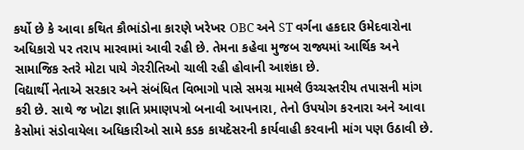કર્યો છે કે આવા કથિત કૌભાંડોના કારણે ખરેખર OBC અને ST વર્ગના હકદાર ઉમેદવારોના અધિકારો પર તરાપ મારવામાં આવી રહી છે. તેમના કહેવા મુજબ રાજ્યમાં આર્થિક અને સામાજિક સ્તરે મોટા પાયે ગેરરીતિઓ ચાલી રહી હોવાની આશંકા છે.
વિદ્યાર્થી નેતાએ સરકાર અને સંબંધિત વિભાગો પાસે સમગ્ર મામલે ઉચ્ચસ્તરીય તપાસની માંગ કરી છે. સાથે જ ખોટા જ્ઞાતિ પ્રમાણપત્રો બનાવી આપનારા, તેનો ઉપયોગ કરનારા અને આવા કેસોમાં સંડોવાયેલા અધિકારીઓ સામે કડક કાયદેસરની કાર્યવાહી કરવાની માંગ પણ ઉઠાવી છે.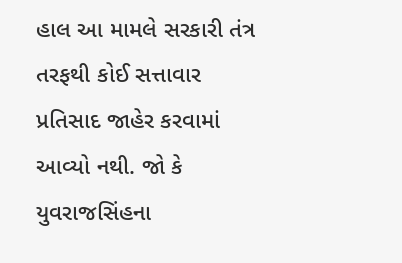હાલ આ મામલે સરકારી તંત્ર તરફથી કોઈ સત્તાવાર પ્રતિસાદ જાહેર કરવામાં આવ્યો નથી. જો કે યુવરાજસિંહના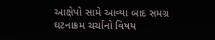આક્ષેપો સામે આવ્યા બાદ સમગ્ર ઘટનાક્રમ ચર્ચાનો વિષય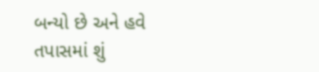બન્યો છે અને હવે તપાસમાં શું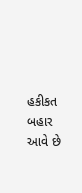હકીકત બહાર આવે છે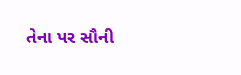તેના પર સૌની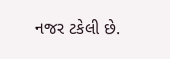નજર ટકેલી છે.